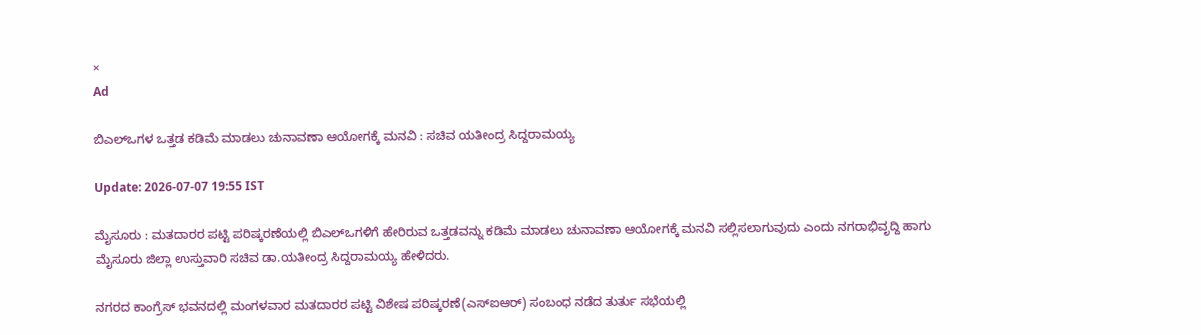×
Ad

ಬಿಎಲ್ಒಗಳ ಒತ್ತಡ ಕಡಿಮೆ ಮಾಡಲು ಚುನಾವಣಾ ಆಯೋಗಕ್ಕೆ ಮನವಿ : ಸಚಿವ ಯತೀಂದ್ರ ಸಿದ್ದರಾಮಯ್ಯ

Update: 2026-07-07 19:55 IST

ಮೈಸೂರು : ಮತದಾರರ ಪಟ್ಟಿ ಪರಿಷ್ಕರಣೆಯಲ್ಲಿ ಬಿಎಲ್‌ಒಗಳಿಗೆ ಹೇರಿರುವ ಒತ್ತಡವನ್ನು ಕಡಿಮೆ ಮಾಡಲು ಚುನಾವಣಾ ಆಯೋಗಕ್ಕೆ ಮನವಿ ಸಲ್ಲಿಸಲಾಗುವುದು ಎಂದು ನಗರಾಭಿವೃದ್ದಿ ಹಾಗು ಮೈಸೂರು ಜಿಲ್ಲಾ ಉಸ್ತುವಾರಿ ಸಚಿವ ಡಾ.ಯತೀಂದ್ರ ಸಿದ್ದರಾಮಯ್ಯ ಹೇಳಿದರು.

ನಗರದ ಕಾಂಗ್ರೆಸ್‌ ಭವನದಲ್ಲಿ ಮಂಗಳವಾರ ಮತದಾರರ ಪಟ್ಟಿ ವಿಶೇಷ ಪರಿಷ್ಕರಣೆ(ಎಸ್‌ಐಆರ್‌) ಸಂಬಂಧ ನಡೆದ ತುರ್ತು ಸಭೆಯಲ್ಲಿ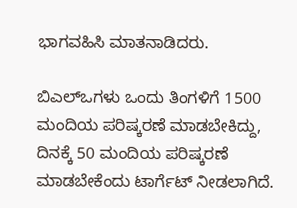ಭಾಗವಹಿಸಿ ಮಾತನಾಡಿದರು.

ಬಿಎಲ್‌ಒಗಳು ಒಂದು ತಿಂಗಳಿಗೆ 1500 ಮಂದಿಯ ಪರಿಷ್ಕರಣೆ ಮಾಡಬೇಕಿದ್ದು, ದಿನಕ್ಕೆ 50 ಮಂದಿಯ ಪರಿಷ್ಕರಣೆ ಮಾಡಬೇಕೆಂದು ಟಾರ್ಗೆಟ್‌ ನೀಡಲಾಗಿದೆ.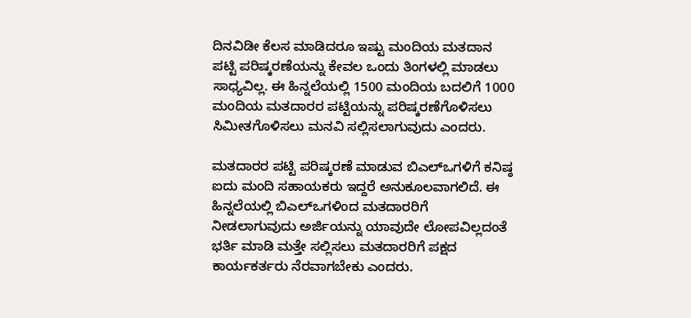ದಿನವಿಡೀ ಕೆಲಸ ಮಾಡಿದರೂ ಇಷ್ಟು ಮಂದಿಯ ಮತದಾನ ಪಟ್ಟಿ ಪರಿಷ್ಕರಣೆಯನ್ನು ಕೇವಲ ಒಂದು ತಿಂಗಳಲ್ಲಿ ಮಾಡಲು ಸಾಧ್ಯವಿಲ್ಲ. ಈ ಹಿನ್ನಲೆಯಲ್ಲಿ 1500 ಮಂದಿಯ ಬದಲಿಗೆ 1000 ಮಂದಿಯ ಮತದಾರರ ಪಟ್ಟಿಯನ್ನು ಪರಿಷ್ಕರಣೆಗೊಳಿಸಲು ಸಿಮೀತಗೊಳಿಸಲು ಮನವಿ ಸಲ್ಲಿಸಲಾಗುವುದು ಎಂದರು.

ಮತದಾರರ ಪಟ್ಟಿ ಪರಿಷ್ಕರಣೆ ಮಾಡುವ ಬಿಎಲ್‌ಒಗಳಿಗೆ ಕನಿಷ್ಠ ಐದು ಮಂದಿ ಸಹಾಯಕರು ಇದ್ದರೆ ಅನುಕೂಲವಾಗಲಿದೆ. ಈ ಹಿನ್ನಲೆಯಲ್ಲಿ ಬಿಎಲ್‌ಒಗಳಿಂದ ಮತದಾರರಿಗೆ ನೀಡಲಾಗುವುದು ಅರ್ಜಿಯನ್ನು ಯಾವುದೇ ಲೋಪವಿಲ್ಲದಂತೆ ಭರ್ತಿ ಮಾಡಿ ಮತ್ತೇ ಸಲ್ಲಿಸಲು ಮತದಾರರಿಗೆ ಪಕ್ಷದ ಕಾರ್ಯಕರ್ತರು ನೆರವಾಗಬೇಕು ಎಂದರು.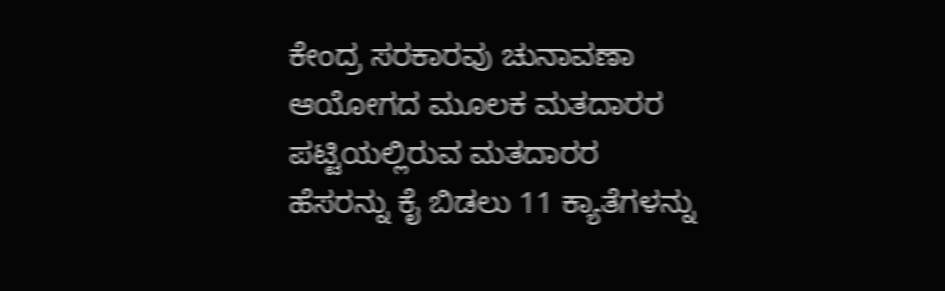ಕೇಂದ್ರ ಸರಕಾರವು ಚುನಾವಣಾ ಆಯೋಗದ ಮೂಲಕ ಮತದಾರರ ಪಟ್ಟಿಯಲ್ಲಿರುವ ಮತದಾರರ ಹೆಸರನ್ನು ಕೈ ಬಿಡಲು 11 ಕ್ಯಾತೆಗಳನ್ನು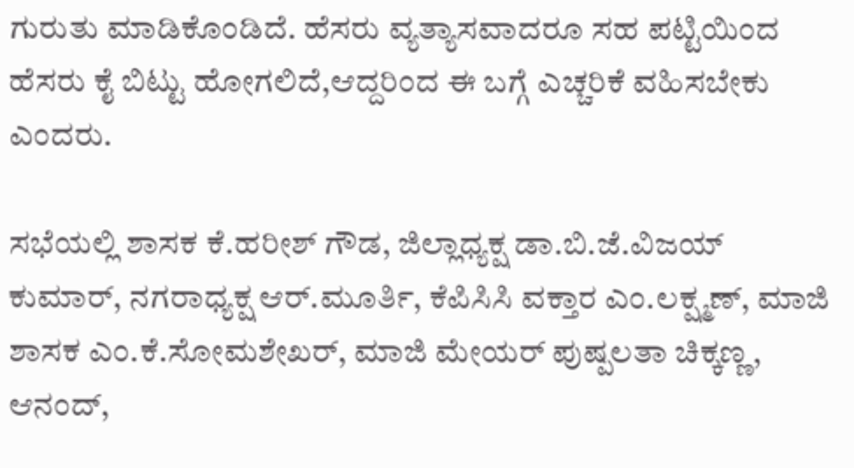ಗುರುತು ಮಾಡಿಕೊಂಡಿದೆ. ಹೆಸರು ವ್ಯತ್ಯಾಸವಾದರೂ ಸಹ ಪಟ್ಟಿಯಿಂದ ಹೆಸರು ಕೈ ಬಿಟ್ಟು ಹೋಗಲಿದೆ,ಆದ್ದರಿಂದ ಈ ಬಗ್ಗೆ ಎಚ್ಚರಿಕೆ ವಹಿಸಬೇಕು ಎಂದರು.

ಸಭೆಯಲ್ಲಿ ಶಾಸಕ ಕೆ.ಹರೀಶ್‌ ಗೌಡ, ಜಿಲ್ಲಾಧ್ಯಕ್ಷ ಡಾ.ಬಿ.ಜೆ.ವಿಜಯ್‌ ಕುಮಾರ್‌, ನಗರಾಧ್ಯಕ್ಷ ಆರ್‌.ಮೂರ್ತಿ, ಕೆಪಿಸಿಸಿ ವಕ್ತಾರ ಎಂ.ಲಕ್ಷ್ಮಣ್‌, ಮಾಜಿ ಶಾಸಕ ಎಂ.ಕೆ.ಸೋಮಶೇಖರ್‌, ಮಾಜಿ ಮೇಯರ್‌ ಪುಷ್ಪಲತಾ ಚಿಕ್ಕಣ್ಣ, ಆನಂದ್‌,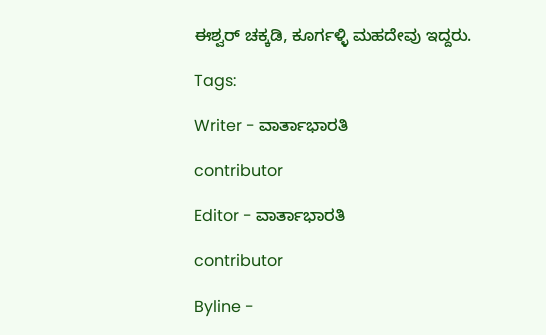ಈಶ್ವರ್‌ ಚಕ್ಕಡಿ, ಕೂರ್ಗಳ್ಳಿ ಮಹದೇವು ಇದ್ದರು.

Tags:

Writer - ವಾರ್ತಾಭಾರತಿ

contributor

Editor - ವಾರ್ತಾಭಾರತಿ

contributor

Byline -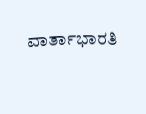ವಾರ್ತಾಭಾರತಿ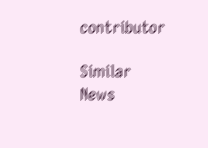contributor

Similar News